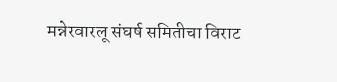मन्नेरवारलू संघर्ष समितीचा विराट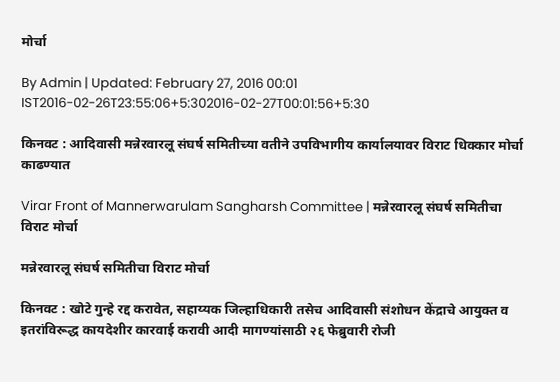मोर्चा

By Admin | Updated: February 27, 2016 00:01 IST2016-02-26T23:55:06+5:302016-02-27T00:01:56+5:30

किनवट : आदिवासी मन्नेरवारलू संघर्ष समितीच्या वतीने उपविभागीय कार्यालयावर विराट धिक्कार मोर्चा काढण्यात

Virar Front of Mannerwarulam Sangharsh Committee | मन्नेरवारलू संघर्ष समितीचा विराट मोर्चा

मन्नेरवारलू संघर्ष समितीचा विराट मोर्चा

किनवट : खोटे गुन्हे रद्द करावेत, सहाय्यक जिल्हाधिकारी तसेच आदिवासी संशोधन केंद्राचे आयुक्त व इतरांविरूद्ध कायदेशीर कारवाई करावी आदी मागण्यांसाठी २६ फेब्रुवारी रोजी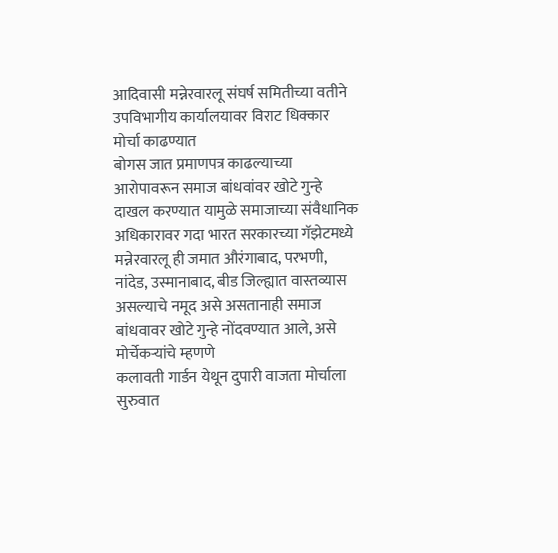आदिवासी मन्नेरवारलू संघर्ष समितीच्या वतीने उपविभागीय कार्यालयावर विराट धिक्कार मोर्चा काढण्यात
बोगस जात प्रमाणपत्र काढल्याच्या आरोपावरून समाज बांधवांवर खोटे गुन्हे दाखल करण्यात यामुळे समाजाच्या संवैधानिक अधिकारावर गदा भारत सरकारच्या गॅझेटमध्ये मन्नेरवारलू ही जमात औरंगाबाद, परभणी, नांदेड, उस्मानाबाद, बीड जिल्ह्यात वास्तव्यास असल्याचे नमूद असे असतानाही समाज बांधवावर खोटे गुन्हे नोंदवण्यात आले, असे मोर्चेकऱ्यांचे म्हणणे
कलावती गार्डन येथून दुपारी वाजता मोर्चाला सुरुवात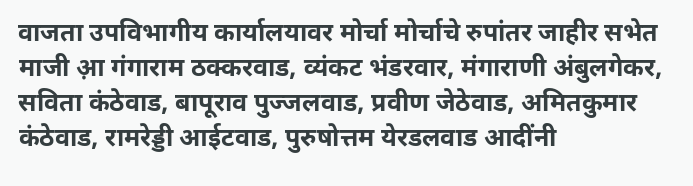वाजता उपविभागीय कार्यालयावर मोर्चा मोर्चाचे रुपांतर जाहीर सभेत
माजी आ़ गंगाराम ठक्करवाड, व्यंकट भंडरवार, मंगाराणी अंबुलगेकर, सविता कंठेवाड, बापूराव पुज्जलवाड, प्रवीण जेठेवाड, अमितकुमार कंठेवाड, रामरेड्डी आईटवाड, पुरुषोत्तम येरडलवाड आदींनी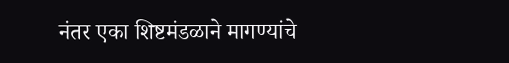नंतर एका शिष्टमंडळाने मागण्यांचे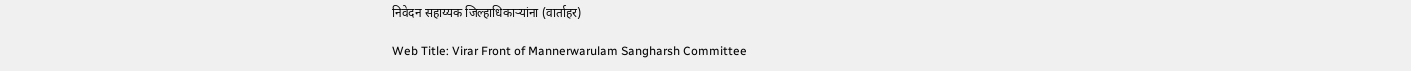निवेदन सहाय्यक जिल्हाधिकाऱ्यांना (वार्ताहर)

Web Title: Virar Front of Mannerwarulam Sangharsh Committee